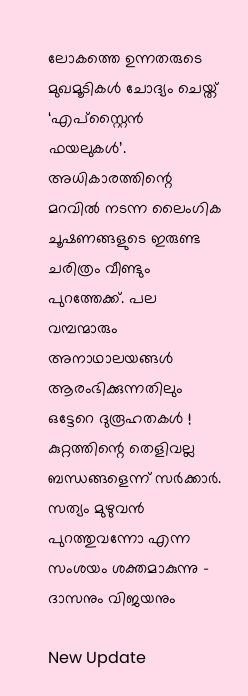ലോകത്തെ ഉന്നതരുടെ മുഖമൂടികൾ ചോദ്യം ചെയ്ത് ‘എപ്സ്റ്റൈൻ ഫയലുകൾ’. അധികാരത്തിന്റെ മറവിൽ നടന്ന ലൈംഗിക ചൂഷണങ്ങളുടെ ഇരുണ്ട ചരിത്രം വീണ്ടും പുറത്തേക്ക്. പല വമ്പന്മാരും അനാഥാലയങ്ങൾ ആരംഭിക്കുന്നതിലും ഒട്ടേറെ ദുരൂഹതകൾ ! കുറ്റത്തിന്റെ തെളിവല്ല ബന്ധങ്ങളെന്ന് സർക്കാർ. സത്യം മുഴുവൻ പുറത്തുവന്നോ എന്ന സംശയം ശക്തമാകുന്നു - ദാസനും വിജയനും

New Update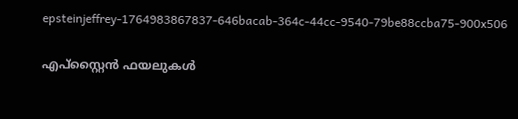epsteinjeffrey-1764983867837-646bacab-364c-44cc-9540-79be88ccba75-900x506

എപ്സ്റ്റൈൻ ഫയലുകൾ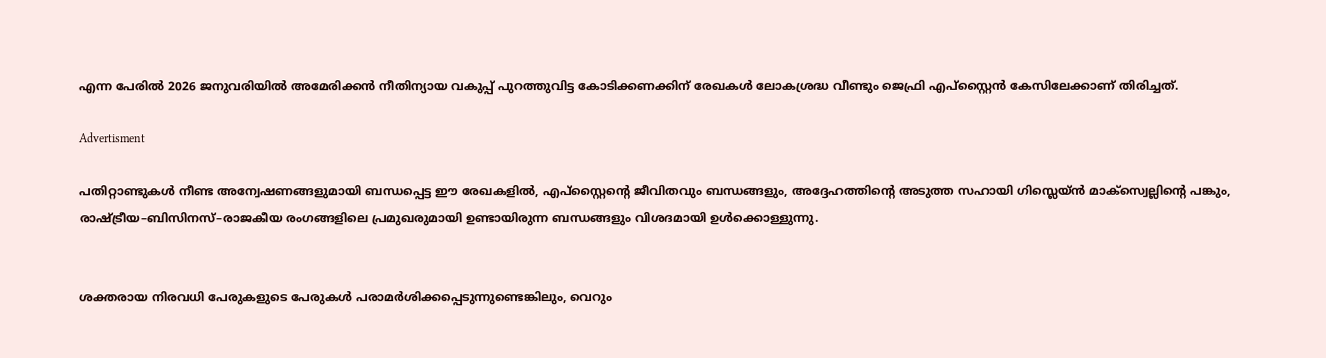എന്ന പേരിൽ 2026 ജനുവരിയിൽ അമേരിക്കൻ നീതിന്യായ വകുപ്പ് പുറത്തുവിട്ട കോടിക്കണക്കിന് രേഖകൾ ലോകശ്രദ്ധ വീണ്ടും ജെഫ്രി എപ്സ്റ്റൈൻ കേസിലേക്കാണ് തിരിച്ചത്.

Advertisment

പതിറ്റാണ്ടുകൾ നീണ്ട അന്വേഷണങ്ങളുമായി ബന്ധപ്പെട്ട ഈ രേഖകളിൽ, എപ്സ്റ്റൈന്റെ ജീവിതവും ബന്ധങ്ങളും, അദ്ദേഹത്തിന്റെ അടുത്ത സഹായി ഗിസ്ലെയ്ന്‍ മാക്‌സ്വെല്ലിന്റെ പങ്കും, രാഷ്ട്രീയ–ബിസിനസ്–രാജകീയ രംഗങ്ങളിലെ പ്രമുഖരുമായി ഉണ്ടായിരുന്ന ബന്ധങ്ങളും വിശദമായി ഉൾക്കൊള്ളുന്നു.


ശക്തരായ നിരവധി പേരുകളുടെ പേരുകൾ പരാമർശിക്കപ്പെടുന്നുണ്ടെങ്കിലും, വെറും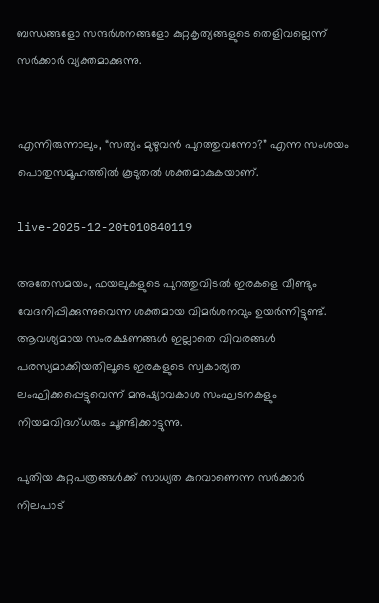ബന്ധങ്ങളോ സന്ദർശനങ്ങളോ കുറ്റകൃത്യങ്ങളുടെ തെളിവല്ലെന്ന് സർക്കാർ വ്യക്തമാക്കുന്നു.


എന്നിരുന്നാലും, “സത്യം മുഴുവൻ പുറത്തുവന്നോ?” എന്ന സംശയം പൊതുസമൂഹത്തിൽ കൂടുതൽ ശക്തമാകുകയാണ്.

live-2025-12-20t010840119

അതേസമയം, ഫയലുകളുടെ പുറത്തുവിടൽ ഇരകളെ വീണ്ടും വേദനിപ്പിക്കുന്നുവെന്ന ശക്തമായ വിമർശനവും ഉയർന്നിട്ടുണ്ട്. ആവശ്യമായ സംരക്ഷണങ്ങൾ ഇല്ലാതെ വിവരങ്ങൾ പരസ്യമാക്കിയതിലൂടെ ഇരകളുടെ സ്വകാര്യത ലംഘിക്കപ്പെട്ടുവെന്ന് മനുഷ്യാവകാശ സംഘടനകളും നിയമവിദഗ്ധരും ചൂണ്ടിക്കാട്ടുന്നു.

പുതിയ കുറ്റപത്രങ്ങൾക്ക് സാധ്യത കുറവാണെന്ന സർക്കാർ നിലപാട്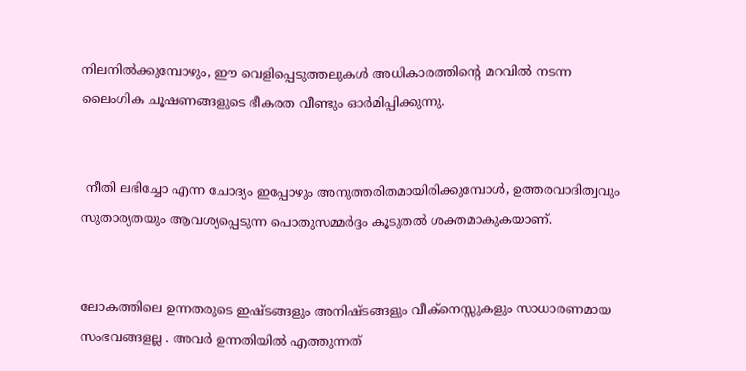നിലനിൽക്കുമ്പോഴും, ഈ വെളിപ്പെടുത്തലുകൾ അധികാരത്തിന്റെ മറവിൽ നടന്ന ലൈംഗിക ചൂഷണങ്ങളുടെ ഭീകരത വീണ്ടും ഓർമിപ്പിക്കുന്നു.


 നീതി ലഭിച്ചോ എന്ന ചോദ്യം ഇപ്പോഴും അനുത്തരിതമായിരിക്കുമ്പോൾ, ഉത്തരവാദിത്വവും സുതാര്യതയും ആവശ്യപ്പെടുന്ന പൊതുസമ്മർദ്ദം കൂടുതൽ ശക്തമാകുകയാണ്.


ലോകത്തിലെ ഉന്നതരുടെ ഇഷ്ടങ്ങളും അനിഷ്ടങ്ങളും വീക്നെസ്സുകളും സാധാരണമായ സംഭവങ്ങളല്ല . അവർ ഉന്നതിയിൽ എത്തുന്നത്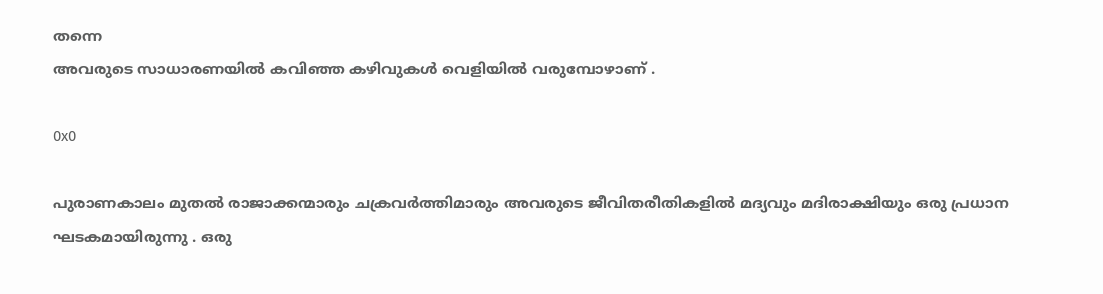തന്നെ
അവരുടെ സാധാരണയിൽ കവിഞ്ഞ കഴിവുകൾ വെളിയിൽ വരുമ്പോഴാണ് .

0x0

പുരാണകാലം മുതൽ രാജാക്കന്മാരും ചക്രവർത്തിമാരും അവരുടെ ജീവിതരീതികളിൽ മദ്യവും മദിരാക്ഷിയും ഒരു പ്രധാന ഘടകമായിരുന്നു . ഒരു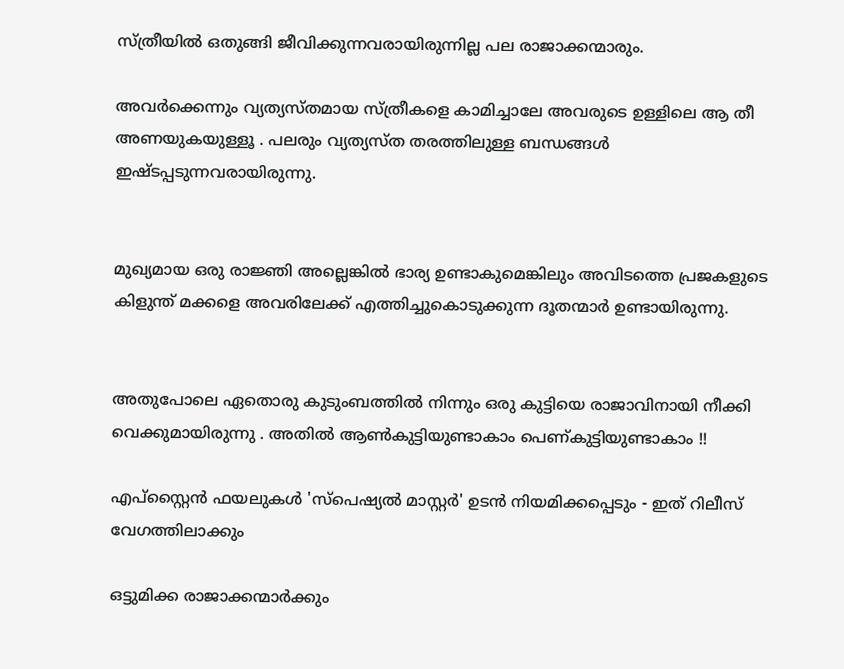സ്ത്രീയിൽ ഒതുങ്ങി ജീവിക്കുന്നവരായിരുന്നില്ല പല രാജാക്കന്മാരും.

അവർക്കെന്നും വ്യത്യസ്തമായ സ്ത്രീകളെ കാമിച്ചാലേ അവരുടെ ഉള്ളിലെ ആ തീ അണയുകയുള്ളൂ . പലരും വ്യത്യസ്ത തരത്തിലുള്ള ബന്ധങ്ങൾ ഇഷ്ടപ്പടുന്നവരായിരുന്നു.


മുഖ്യമായ ഒരു രാജ്ഞി അല്ലെങ്കിൽ ഭാര്യ ഉണ്ടാകുമെങ്കിലും അവിടത്തെ പ്രജകളുടെ കിളുന്ത് മക്കളെ അവരിലേക്ക് എത്തിച്ചുകൊടുക്കുന്ന ദൂതന്മാർ ഉണ്ടായിരുന്നു.


അതുപോലെ ഏതൊരു കുടുംബത്തിൽ നിന്നും ഒരു കുട്ടിയെ രാജാവിനായി നീക്കി വെക്കുമായിരുന്നു . അതിൽ ആൺകുട്ടിയുണ്ടാകാം പെണ്കുട്ടിയുണ്ടാകാം !!

എപ്‌സ്റ്റൈൻ ഫയലുകൾ 'സ്പെഷ്യൽ മാസ്റ്റർ' ഉടൻ നിയമിക്കപ്പെടും - ഇത് റിലീസ്  വേഗത്തിലാക്കും

ഒട്ടുമിക്ക രാജാക്കന്മാർക്കും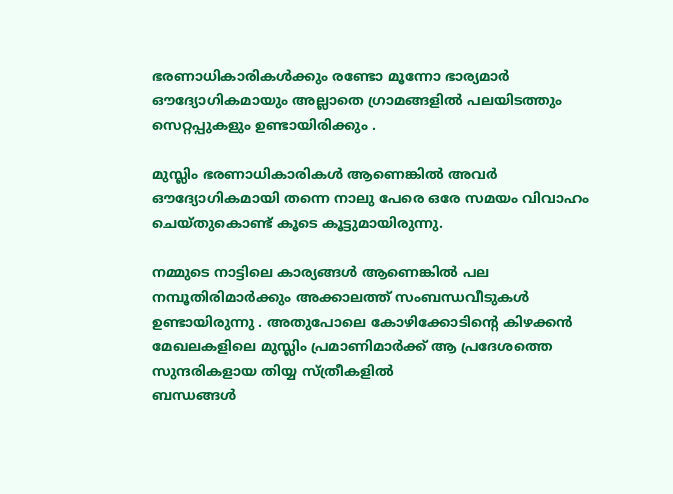ഭരണാധികാരികൾക്കും രണ്ടോ മൂന്നോ ഭാര്യമാർ ഔദ്യോഗികമായും അല്ലാതെ ഗ്രാമങ്ങളിൽ പലയിടത്തും സെറ്റപ്പുകളും ഉണ്ടായിരിക്കും .

മുസ്ലിം ഭരണാധികാരികൾ ആണെങ്കിൽ അവർ ഔദ്യോഗികമായി തന്നെ നാലു പേരെ ഒരേ സമയം വിവാഹം ചെയ്തുകൊണ്ട് കൂടെ കൂട്ടുമായിരുന്നു.

നമ്മുടെ നാട്ടിലെ കാര്യങ്ങൾ ആണെങ്കിൽ പല നമ്പൂതിരിമാർക്കും അക്കാലത്ത് സംബന്ധവീടുകൾ ഉണ്ടായിരുന്നു . അതുപോലെ കോഴിക്കോടിന്റെ കിഴക്കൻ മേഖലകളിലെ മുസ്ലിം പ്രമാണിമാർക്ക് ആ പ്രദേശത്തെ സുന്ദരികളായ തിയ്യ സ്ത്രീകളിൽ
ബന്ധങ്ങൾ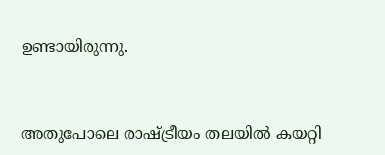ഉണ്ടായിരുന്നു.


അതുപോലെ രാഷ്ട്രീയം തലയിൽ കയറ്റി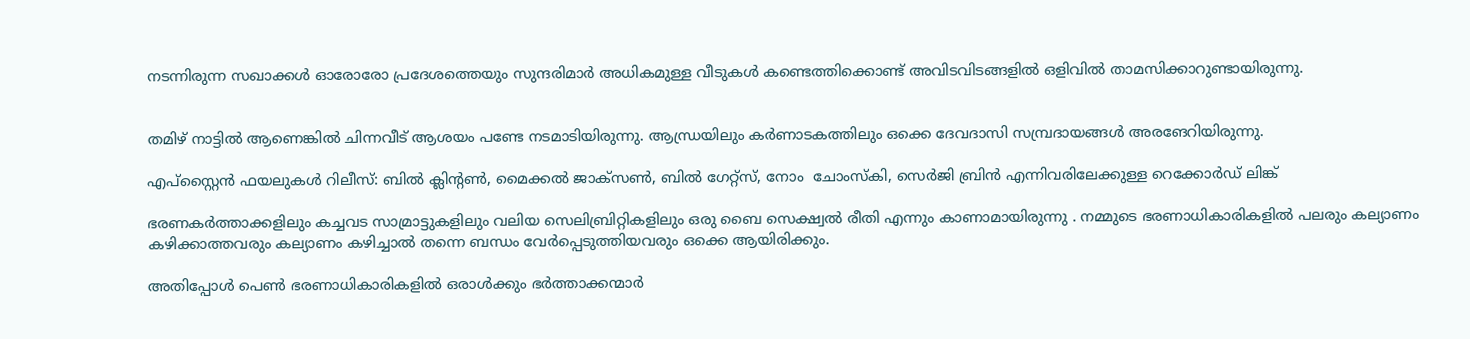നടന്നിരുന്ന സഖാക്കൾ ഓരോരോ പ്രദേശത്തെയും സുന്ദരിമാർ അധികമുള്ള വീടുകൾ കണ്ടെത്തിക്കൊണ്ട് അവിടവിടങ്ങളിൽ ഒളിവിൽ താമസിക്കാറുണ്ടായിരുന്നു.


തമിഴ് നാട്ടിൽ ആണെങ്കിൽ ചിന്നവീട് ആശയം പണ്ടേ നടമാടിയിരുന്നു. ആന്ധ്രയിലും കർണാടകത്തിലും ഒക്കെ ദേവദാസി സമ്പ്രദായങ്ങൾ അരങേറിയിരുന്നു.

എപ്‌സ്റ്റൈൻ ഫയലുകൾ റിലീസ്: ബിൽ ക്ലിൻ്റൺ, മൈക്കൽ ജാക്‌സൺ, ബിൽ ഗേറ്റ്‌സ്, നോം  ചോംസ്‌കി, സെർജി ബ്രിൻ എന്നിവരിലേക്കുള്ള റെക്കോർഡ് ലിങ്ക്

ഭരണകർത്താക്കളിലും കച്ചവട സാമ്രാട്ടുകളിലും വലിയ സെലിബ്രിറ്റികളിലും ഒരു ബൈ സെക്ഷ്വൽ രീതി എന്നും കാണാമായിരുന്നു . നമ്മുടെ ഭരണാധികാരികളിൽ പലരും കല്യാണം കഴിക്കാത്തവരും കല്യാണം കഴിച്ചാൽ തന്നെ ബന്ധം വേർപ്പെടുത്തിയവരും ഒക്കെ ആയിരിക്കും.

അതിപ്പോൾ പെൺ ഭരണാധികാരികളിൽ ഒരാൾക്കും ഭർത്താക്കന്മാർ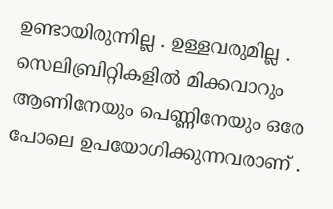ഉണ്ടായിരുന്നില്ല . ഉള്ളവരുമില്ല . സെലിബ്രിറ്റികളിൽ മിക്കവാറും ആണിനേയും പെണ്ണിനേയും ഒരേ പോലെ ഉപയോഗിക്കുന്നവരാണ് .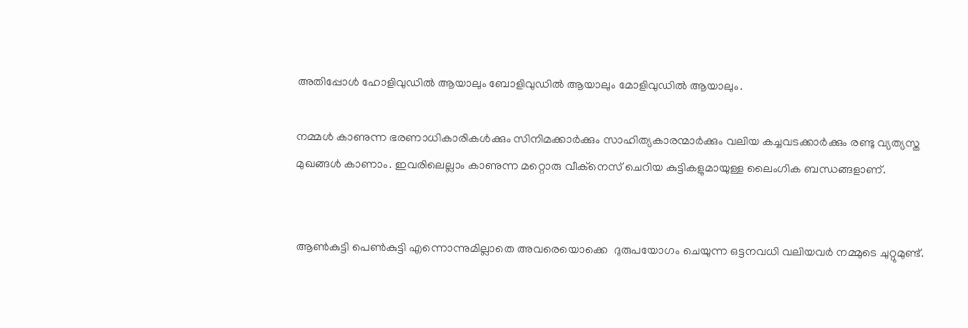അതിപ്പോൾ ഹോളിവുഡിൽ ആയാലും ബോളിവുഡിൽ ആയാലും മോളിവുഡിൽ ആയാലും.

നമ്മൾ കാണുന്ന ഭരണാധികാരികൾക്കും സിനിമക്കാർക്കും സാഹിത്യകാരന്മാർക്കും വലിയ കച്ചവടക്കാർക്കും രണ്ടു വ്യത്യസ്ത മുഖങ്ങൾ കാണാം. ഇവരിലെല്ലാം കാണുന്ന മറ്റൊരു വീക്നെസ് ചെറിയ കുട്ടികളുമായുള്ള ലൈംഗിക ബന്ധങ്ങളാണ്.


ആൺകുട്ടി പെൺകുട്ടി എന്നൊന്നുമില്ലാതെ അവരെയൊക്കെ  ദുരുപയോഗം ചെയുന്ന ഒട്ടനവധി വലിയവർ നമ്മുടെ ചുറ്റുമുണ്ട്.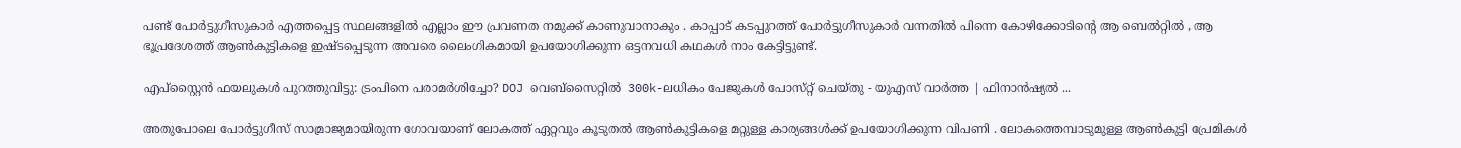പണ്ട് പോർട്ടുഗീസുകാർ എത്തപ്പെട്ട സ്ഥലങ്ങളിൽ എല്ലാം ഈ പ്രവണത നമുക്ക് കാണുവാനാകും . കാപ്പാട് കടപ്പുറത്ത് പോർട്ടുഗീസുകാർ വന്നതിൽ പിന്നെ കോഴിക്കോടിന്റെ ആ ബെൽറ്റിൽ , ആ ഭൂപ്രദേശത്ത് ആൺകുട്ടികളെ ഇഷ്ടപ്പെടുന്ന അവരെ ലൈംഗികമായി ഉപയോഗിക്കുന്ന ഒട്ടനവധി കഥകൾ നാം കേട്ടിട്ടുണ്ട്.

എപ്‌സ്റ്റൈൻ ഫയലുകൾ പുറത്തുവിട്ടു: ട്രംപിനെ പരാമർശിച്ചോ? DOJ വെബ്‌സൈറ്റിൽ  300k-ലധികം പേജുകൾ പോസ്‌റ്റ് ചെയ്‌തു - യുഎസ് വാർത്ത | ഫിനാൻഷ്യൽ ...

അതുപോലെ പോർട്ടുഗീസ് സാമ്രാജ്യമായിരുന്ന ഗോവയാണ് ലോകത്ത് ഏറ്റവും കൂടുതൽ ആൺകുട്ടികളെ മറ്റുള്ള കാര്യങ്ങൾക്ക് ഉപയോഗിക്കുന്ന വിപണി . ലോകത്തെമ്പാടുമുള്ള ആൺകുട്ടി പ്രേമികൾ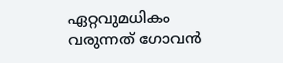ഏറ്റവുമധികം വരുന്നത് ഗോവൻ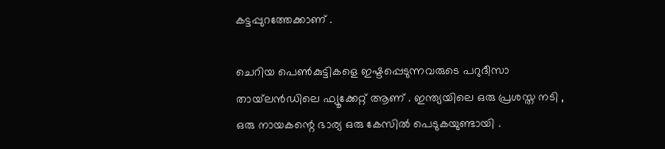കട്ടപ്പുറത്തേക്കാണ് .

ചെറിയ പെൺകുട്ടികളെ ഇഷ്ടപ്പെടുന്നവരുടെ പറുദീസാ തായ്‌ലൻഡിലെ ഫ്യൂക്കേറ്റ് ആണ് . ഇന്ത്യയിലെ ഒരു പ്രശസ്ത നടി , ഒരു നായകന്റെ ഭാര്യ ഒരു കേസിൽ പെടുകയുണ്ടായി .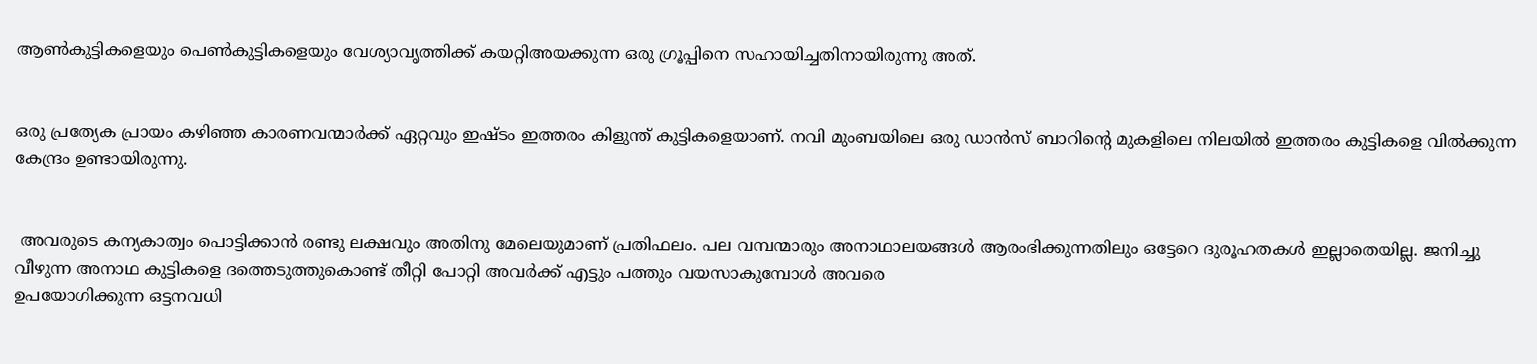ആൺകുട്ടികളെയും പെൺകുട്ടികളെയും വേശ്യാവൃത്തിക്ക് കയറ്റിഅയക്കുന്ന ഒരു ഗ്രൂപ്പിനെ സഹായിച്ചതിനായിരുന്നു അത്.


ഒരു പ്രത്യേക പ്രായം കഴിഞ്ഞ കാരണവന്മാർക്ക് ഏറ്റവും ഇഷ്ടം ഇത്തരം കിളുന്ത് കുട്ടികളെയാണ്. നവി മുംബയിലെ ഒരു ഡാൻസ് ബാറിന്റെ മുകളിലെ നിലയിൽ ഇത്തരം കുട്ടികളെ വിൽക്കുന്ന കേന്ദ്രം ഉണ്ടായിരുന്നു.


 അവരുടെ കന്യകാത്വം പൊട്ടിക്കാൻ രണ്ടു ലക്ഷവും അതിനു മേലെയുമാണ് പ്രതിഫലം. പല വമ്പന്മാരും അനാഥാലയങ്ങൾ ആരംഭിക്കുന്നതിലും ഒട്ടേറെ ദുരൂഹതകൾ ഇല്ലാതെയില്ല. ജനിച്ചു വീഴുന്ന അനാഥ കുട്ടികളെ ദത്തെടുത്തുകൊണ്ട് തീറ്റി പോറ്റി അവർക്ക് എട്ടും പത്തും വയസാകുമ്പോൾ അവരെ
ഉപയോഗിക്കുന്ന ഒട്ടനവധി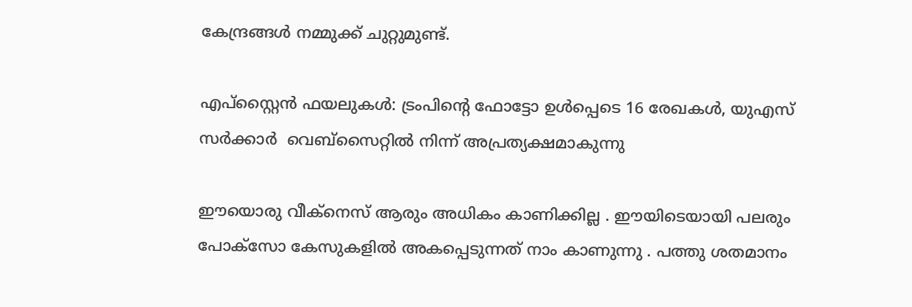കേന്ദ്രങ്ങൾ നമ്മുക്ക് ചുറ്റുമുണ്ട്.

എപ്‌സ്റ്റൈൻ ഫയലുകൾ: ട്രംപിൻ്റെ ഫോട്ടോ ഉൾപ്പെടെ 16 രേഖകൾ, യുഎസ് സർക്കാർ  വെബ്‌സൈറ്റിൽ നിന്ന് അപ്രത്യക്ഷമാകുന്നു

ഈയൊരു വീക്നെസ് ആരും അധികം കാണിക്കില്ല . ഈയിടെയായി പലരും പോക്സോ കേസുകളിൽ അകപ്പെടുന്നത് നാം കാണുന്നു . പത്തു ശതമാനം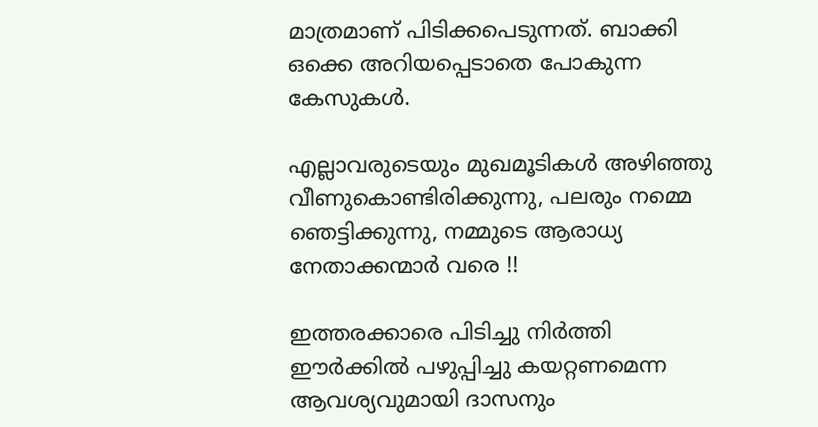മാത്രമാണ് പിടിക്കപെടുന്നത്. ബാക്കി ഒക്കെ അറിയപ്പെടാതെ പോകുന്ന കേസുകൾ.

എല്ലാവരുടെയും മുഖമൂടികൾ അഴിഞ്ഞു വീണുകൊണ്ടിരിക്കുന്നു, പലരും നമ്മെ ഞെട്ടിക്കുന്നു, നമ്മുടെ ആരാധ്യ നേതാക്കന്മാർ വരെ !!

ഇത്തരക്കാരെ പിടിച്ചു നിർത്തി ഈർക്കിൽ പഴുപ്പിച്ചു കയറ്റണമെന്ന ആവശ്യവുമായി ദാസനും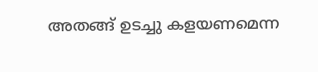അതങ്ങ് ഉടച്ചു കളയണമെന്ന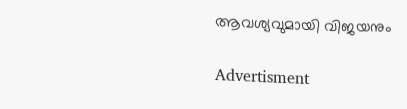ആവശ്യവുമായി വിജയനും

Advertisment